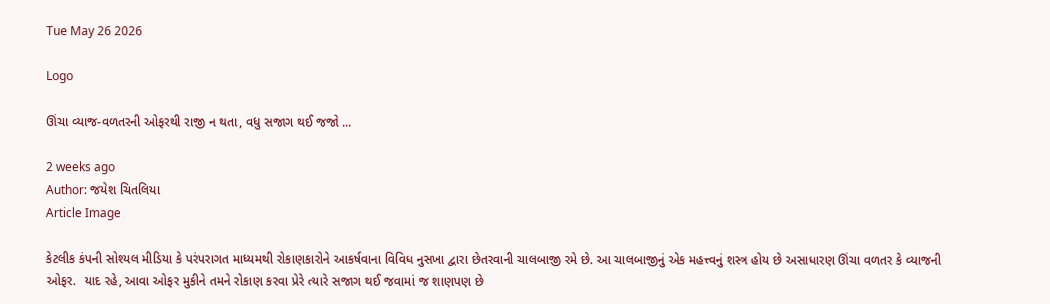Tue May 26 2026

Logo

ઊંચા વ્યાજ-વળતરની ઓફરથી રાજી ન થતા, વધુ સજાગ થઈ જજો ...

2 weeks ago
Author: જયેશ ચિતલિયા
Article Image

કેટલીક કંપની સોશ્યલ મીડિયા કે પરંપરાગત માધ્યમથી રોકાણકારોને આકર્ષવાના વિવિધ નુસખા દ્વારા છેતરવાની ચાલબાજી રમે છે. આ ચાલબાજીનું એક મહત્ત્વનું શસ્ત્ર હોય છે અસાધારણ ઊંચા વળતર કે વ્યાજની ઓફર.  યાદ રહે, આવા ઓફર મુકીને તમને રોકાણ કરવા પ્રેરે ત્યારે સજાગ થઈ જવામાં જ શાણપણ છે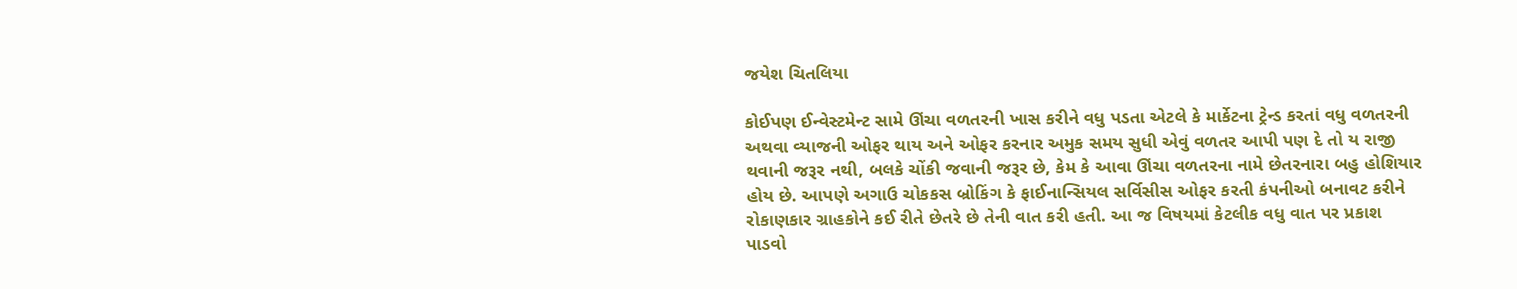જયેશ ચિતલિયા

કોઈપણ ઈન્વેસ્ટમેન્ટ સામે ઊંચા વળતરની ખાસ કરીને વધુ પડતા એટલે કે માર્કેટના ટ્રેન્ડ કરતાં વધુ વળતરની અથવા વ્યાજની ઓફર થાય અને ઓફર કરનાર અમુક સમય સુધી એવું વળતર આપી પણ દે તો ય રાજી થવાની જરૂર નથી, બલકે ચોંકી જવાની જરૂર છે, કેમ કે આવા ઊંચા વળતરના નામે છેતરનારા બહુ હોશિયાર હોય છે. આપણે અગાઉ ચોકકસ બ્રોકિંગ કે ફાઈનાન્સિયલ સર્વિસીસ ઓફર કરતી કંપનીઓ બનાવટ કરીને રોકાણકાર ગ્રાહકોને કઈ રીતે છેતરે છે તેની વાત કરી હતી. આ જ વિષયમાં કેટલીક વધુ વાત પર પ્રકાશ પાડવો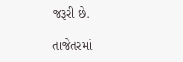જરૂરી છે.

તાજેતરમાં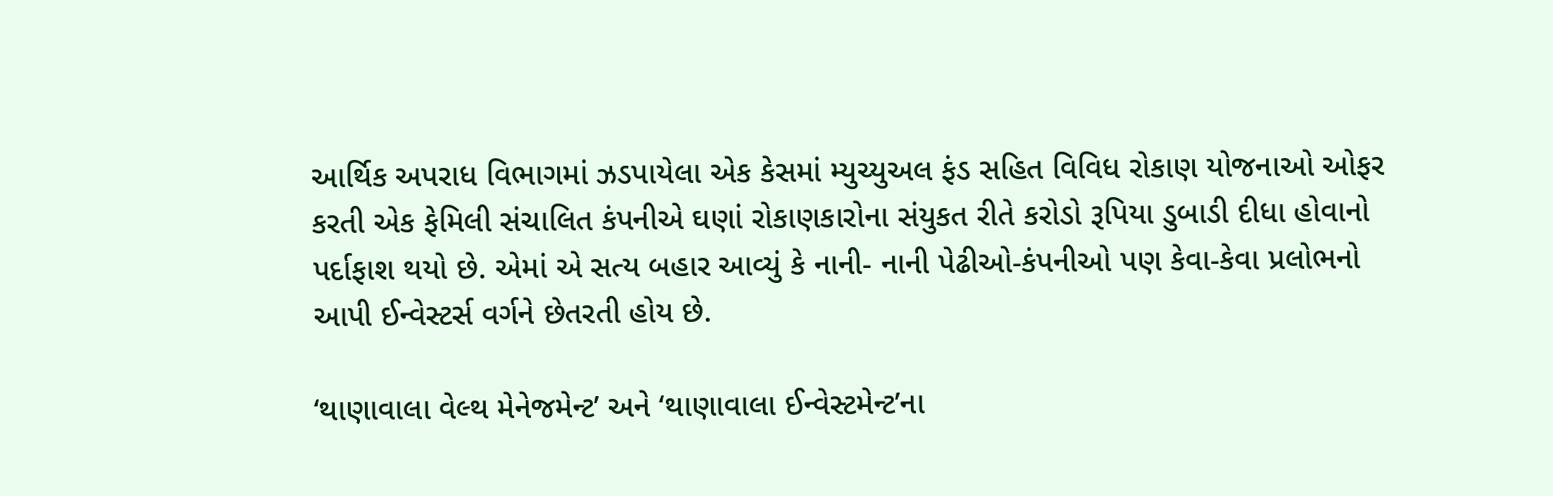આર્થિક અપરાધ વિભાગમાં ઝડપાયેલા એક કેસમાં મ્યુચ્યુઅલ ફંડ સહિત વિવિધ રોકાણ યોજનાઓ ઓફર કરતી એક ફેમિલી સંચાલિત કંપનીએ ઘણાં રોકાણકારોના સંયુકત રીતે કરોડો રૂપિયા ડુબાડી દીધા હોવાનો પર્દાફાશ થયો છે. એમાં એ સત્ય બહાર આવ્યું કે નાની- નાની પેઢીઓ-કંપનીઓ પણ કેવા-કેવા પ્રલોભનો આપી ઈન્વેસ્ટર્સ વર્ગને છેતરતી હોય છે.

‘થાણાવાલા વેલ્થ મેનેજમેન્ટ’ અને ‘થાણાવાલા ઈન્વેસ્ટમેન્ટ’ના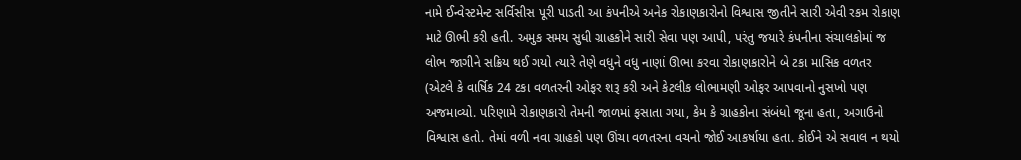નામે ઈન્વેસ્ટમેન્ટ સર્વિસીસ પૂરી પાડતી આ કંપનીએ અનેક રોકાણકારોનો વિશ્વાસ જીતીને સારી એવી રકમ રોકાણ માટે ઊભી કરી હતી. અમુક સમય સુધી ગ્રાહકોને સારી સેવા પણ આપી, પરંતુ જયારે કંપનીના સંચાલકોમાં જ લોભ જાગીને સક્રિય થઈ ગયો ત્યારે તેણે વધુને વધુ નાણાં ઊભા કરવા રોકાણકારોને બે ટકા માસિક વળતર (એટલે કે વાર્ષિક 24 ટકા વળતરની ઓફર શરૂ કરી અને કેટલીક લોભામણી ઓફર આપવાનો નુસખો પણ અજમાવ્યો. પરિણામે રોકાણકારો તેમની જાળમાં ફસાતા ગયા, કેમ કે ગ્રાહકોના સંબંધો જૂના હતા, અગાઉનો વિશ્વાસ હતો. તેમાં વળી નવા ગ્રાહકો પણ ઊંચા વળતરના વચનો જોઈ આકર્ષાયા હતા. કોઈને એ સવાલ ન થયો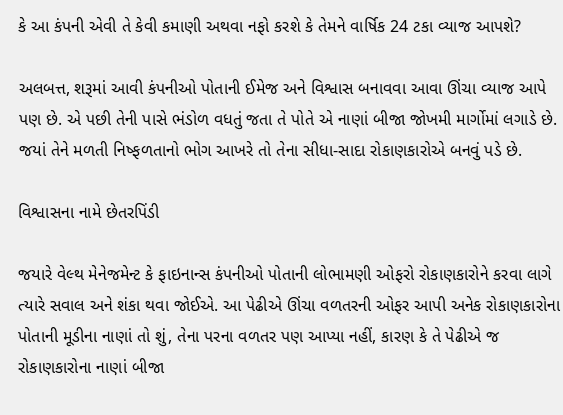કે આ કંપની એવી તે કેવી કમાણી અથવા નફો કરશે કે તેમને વાર્ષિક 24 ટકા વ્યાજ આપશે?

અલબત્ત, શરૂમાં આવી કંપનીઓ પોતાની ઈમેજ અને વિશ્વાસ બનાવવા આવા ઊંચા વ્યાજ આપે પણ છે. એ પછી તેની પાસે ભંડોળ વધતું જતા તે પોતે એ નાણાં બીજા જોખમી માર્ગોમાં લગાડે છે. જયાં તેને મળતી નિષ્ફળતાનો ભોગ આખરે તો તેના સીધા-સાદા રોકાણકારોએ બનવું પડે છે.

વિશ્વાસના નામે છેતરપિંડી

જયારે વેલ્થ મેનેજમેન્ટ કે ફાઇનાન્સ કંપનીઓ પોતાની લોભામણી ઓફરો રોકાણકારોને કરવા લાગે ત્યારે સવાલ અને શંકા થવા જોઈએ. આ પેઢીએ ઊંચા વળતરની ઓફર આપી અનેક રોકાણકારોના પોતાની મૂડીના નાણાં તો શું, તેના પરના વળતર પણ આપ્યા નહીં, કારણ કે તે પેઢીએ જ રોકાણકારોના નાણાં બીજા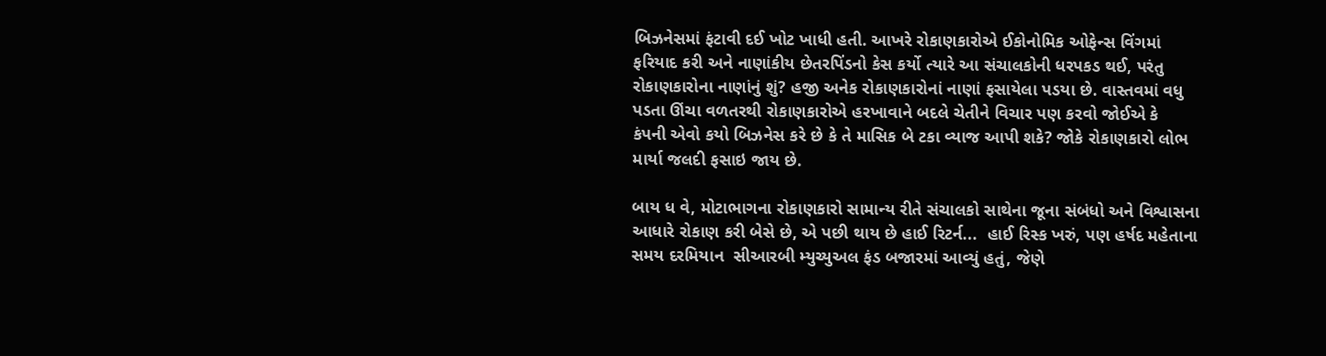બિઝનેસમાં ફંટાવી દઈ ખોટ ખાધી હતી. આખરે રોકાણકારોએ ઈકોનોમિક ઓફેન્સ વિંગમાં ફરિયાદ કરી અને નાણાંકીય છેતરપિંડનો કેસ કર્યો ત્યારે આ સંચાલકોની ધરપકડ થઈ, પરંતુ રોકાણકારોના નાણાંનું શું? હજી અનેક રોકાણકારોનાં નાણાં ફસાયેલા પડયા છે. વાસ્તવમાં વધુ પડતા ઊંચા વળતરથી રોકાણકારોએ હરખાવાને બદલે ચેતીને વિચાર પણ કરવો જોઈએ કે  કંપની એવો કયો બિઝનેસ કરે છે કે તે માસિક બે ટકા વ્યાજ આપી શકે? જોકે રોકાણકારો લોભ માર્યા જલદી ફસાઇ જાય છે.

બાય ધ વે, મોટાભાગના રોકાણકારો સામાન્ય રીતે સંચાલકો સાથેના જૂના સંબંધો અને વિશ્વાસના આધારે રોકાણ કરી બેસે છે, એ પછી થાય છે હાઈ રિટર્ન...  હાઈ રિસ્ક ખરું, પણ હર્ષદ મહેતાના સમય દરમિયાન  સીઆરબી મ્યુચ્યુઅલ ફંડ બજારમાં આવ્યું હતું, જેણે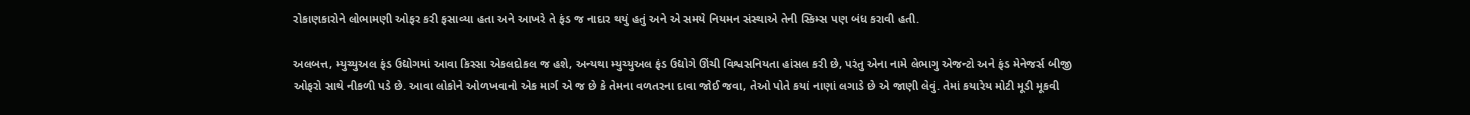રોકાણકારોને લોભામણી ઓફર કરી ફસાવ્યા હતા અને આખરે તે ફંડ જ નાદાર થયું હતું અને એ સમયે નિયમન સંસ્થાએ તેની સ્કિમ્સ પણ બંધ કરાવી હતી.

અલબત્ત, મ્યુચ્યુઅલ ફંડ ઉદ્યોગમાં આવા કિસ્સા એકલદોકલ જ હશે, અન્યથા મ્યુચ્યુઅલ ફંડ ઉદ્યોગે ઊંચી વિશ્વસનિયતા હાંસલ કરી છે, પરંતુ એના નામે લેભાગુ એજન્ટો અને ફંડ મેનેજર્સ બીજી ઓફરો સાથે નીકળી પડે છે. આવા લોકોને ઓળખવાનો એક માર્ગ એ જ છે કે તેમના વળતરના દાવા જોઈ જવા, તેઓ પોતે કયાં નાણાં લગાડે છે એ જાણી લેવું. તેમાં કયારેય મોટી મૂડી મૂકવી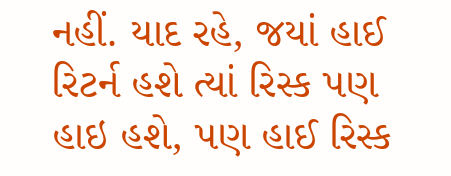નહીં. યાદ રહે, જયાં હાઈ રિટર્ન હશે ત્યાં રિસ્ક પણ હાઇ હશે, પણ હાઈ રિસ્ક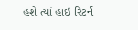હશે ત્યાં હાઇ રિટર્ન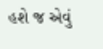હશે જ એવું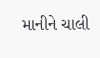માનીને ચાલી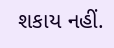શકાય નહીં.